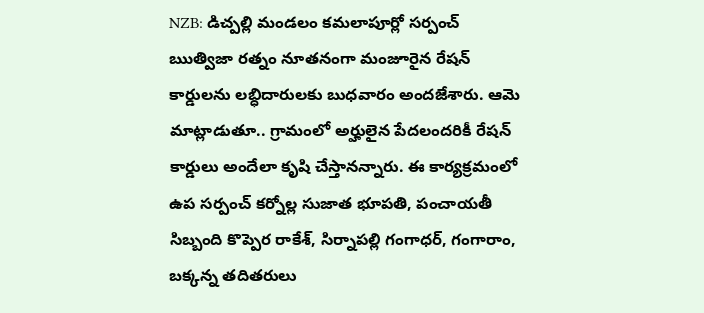NZB: డిచ్పల్లి మండలం కమలాపూర్లో సర్పంచ్ ఋత్విజా రత్నం నూతనంగా మంజూరైన రేషన్ కార్డులను లబ్ధిదారులకు బుధవారం అందజేశారు. ఆమె మాట్లాడుతూ.. గ్రామంలో అర్హులైన పేదలందరికీ రేషన్ కార్డులు అందేలా కృషి చేస్తానన్నారు. ఈ కార్యక్రమంలో ఉప సర్పంచ్ కర్నోల్ల సుజాత భూపతి, పంచాయతీ సిబ్బంది కొప్పెర రాకేశ్, సిర్నాపల్లి గంగాధర్, గంగారాం, బక్కన్న తదితరులు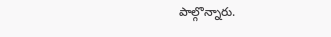పాల్గొన్నారు.